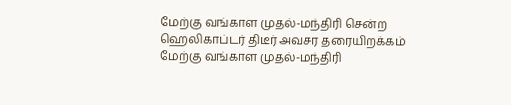மேற்கு வங்காள முதல்-மந்திரி சென்ற ஹெலிகாப்டர் திடீர் அவசர தரையிறக்கம்
மேற்கு வங்காள முதல்-மந்திரி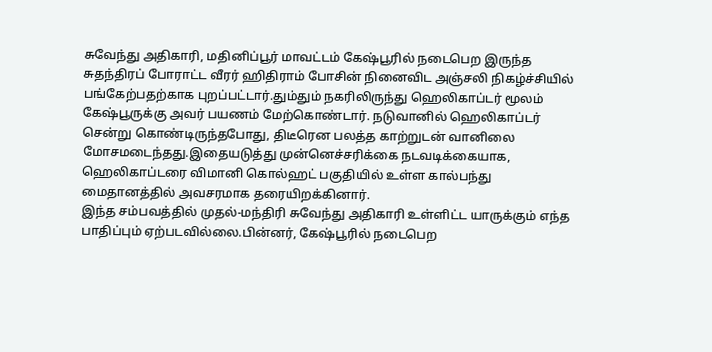சுவேந்து அதிகாரி, மதினிப்பூர் மாவட்டம் கேஷ்பூரில் நடைபெற இருந்த சுதந்திரப் போராட்ட வீரர் ஹிதிராம் போசின் நினைவிட அஞ்சலி நிகழ்ச்சியில் பங்கேற்பதற்காக புறப்பட்டார்.தும்தும் நகரிலிருந்து ஹெலிகாப்டர் மூலம் கேஷ்பூருக்கு அவர் பயணம் மேற்கொண்டார். நடுவானில் ஹெலிகாப்டர் சென்று கொண்டிருந்தபோது, திடீரென பலத்த காற்றுடன் வானிலை மோசமடைந்தது.இதையடுத்து முன்னெச்சரிக்கை நடவடிக்கையாக, ஹெலிகாப்டரை விமானி கொல்ஹட் பகுதியில் உள்ள கால்பந்து மைதானத்தில் அவசரமாக தரையிறக்கினார்.
இந்த சம்பவத்தில் முதல்-மந்திரி சுவேந்து அதிகாரி உள்ளிட்ட யாருக்கும் எந்த பாதிப்பும் ஏற்படவில்லை.பின்னர், கேஷ்பூரில் நடைபெற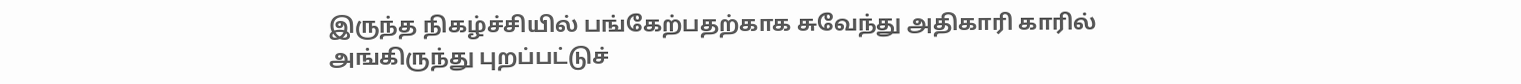இருந்த நிகழ்ச்சியில் பங்கேற்பதற்காக சுவேந்து அதிகாரி காரில் அங்கிருந்து புறப்பட்டுச்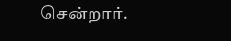சென்றார்.